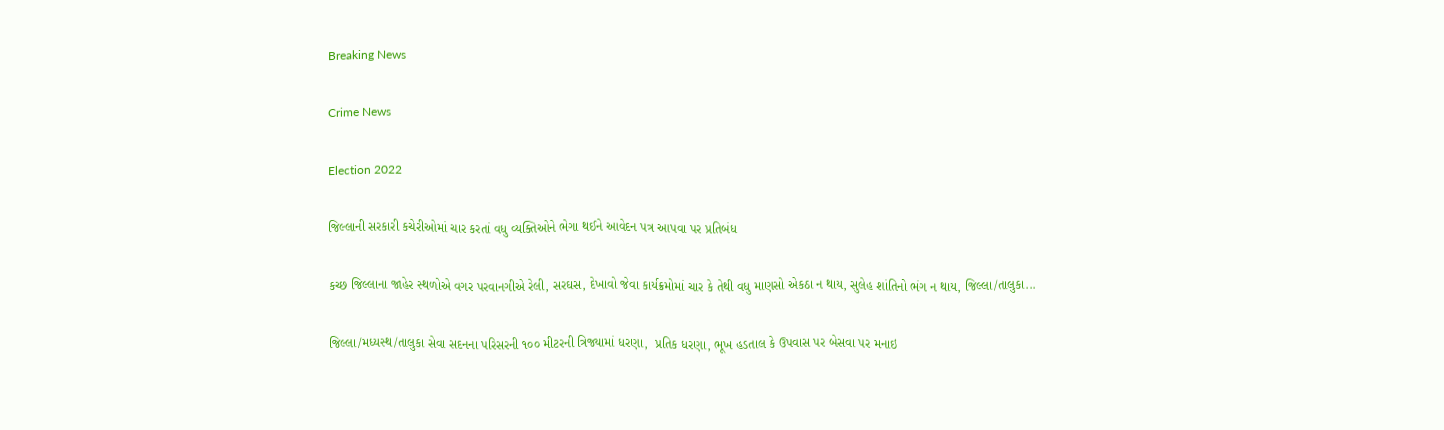Breaking News

Crime News

Election 2022

જિલ્‍લાની સરકારી કચેરીઓમાં ચાર કરતાં વધુ વ્યક્તિઓને ભેગા થઈને આવેદન પત્ર આપવા પર પ્રતિબંધ

કચ્છ જિલ્‍લાના જાહેર સ્‍થળોએ વગર પરવાનગીએ રેલી, સરઘસ, દેખાવો જેવા કાર્યક્રમોમાં ચાર કે તેથી વધુ માણસો એકઠા ન થાય, સુલેહ શાંતિનો ભંગ ન થાય, જિલ્‍લા/તાલુકા...

જિલ્‍લા/મધ્‍યસ્‍થ/તાલુકા સેવા સદનના પરિસરની ૧૦૦ મીટરની ત્રિજ્યામાં ધરણા,  પ્રતિક ધરણા, ભૂખ હડતાલ કે ઉપવાસ પર બેસવા પર મનાઇ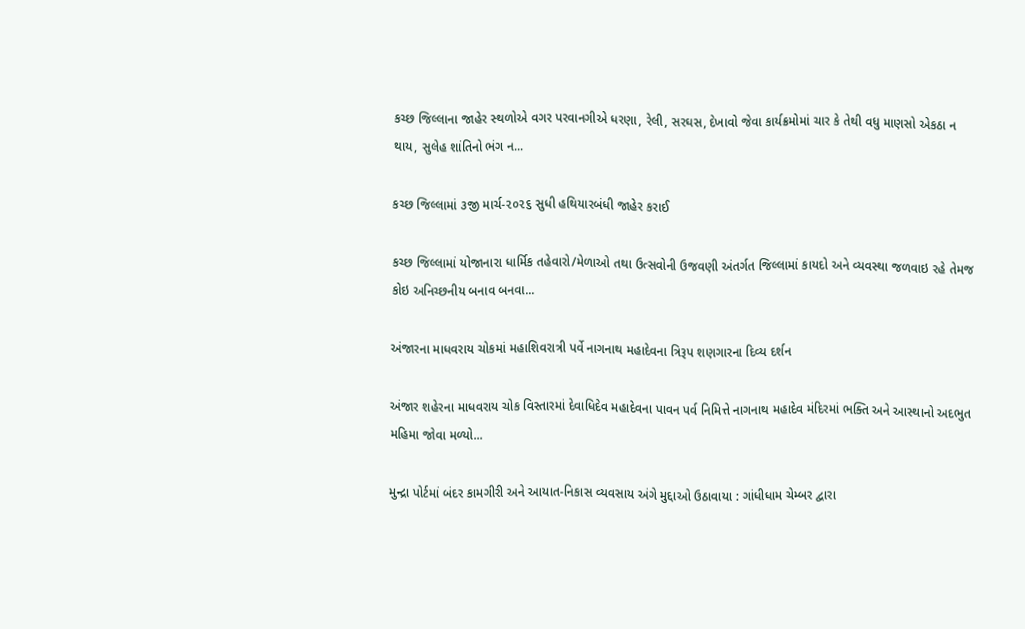કચ્છ જિલ્‍લાના જાહેર સ્‍થળોએ વગર પરવાનગીએ ધરણા, રેલી, સરઘસ, દેખાવો જેવા કાર્યક્રમોમાં ચાર કે તેથી વધુ માણસો એકઠા ન થાય, સુલેહ શાંતિનો ભંગ ન...

કચ્‍છ જિલ્‍લામાં ૩જી માર્ચ-૨૦૨૬ સુધી હથિયારબંધી જાહેર કરાઈ

કચ્છ જિલ્લામાં યોજાનારા ધાર્મિક તહેવારો/મેળાઓ તથા ઉત્સવોની ઉજવણી અંતર્ગત જિલ્લામાં કાયદો અને વ્યવસ્થા જળવાઇ રહે તેમજ કોઇ અનિચ્છનીય બનાવ બનવા...

અંજારના માધવરાય ચોકમાં મહાશિવરાત્રી પર્વે નાગનાથ મહાદેવના ત્રિરૂપ શણગારના દિવ્ય દર્શન

અંજાર શહેરના માધવરાય ચોક વિસ્તારમાં દેવાધિદેવ મહાદેવના પાવન પર્વ નિમિત્તે નાગનાથ મહાદેવ મંદિરમાં ભક્તિ અને આસ્થાનો અદભુત મહિમા જોવા મળ્યો...

મુન્દ્રા પોર્ટમાં બંદર કામગીરી અને આયાત-નિકાસ વ્યવસાય અંગે મુદ્દાઓ ઉઠાવાયા : ગાંધીધામ ચેમ્બર દ્વારા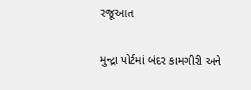રજૂઆત

મુન્દ્રા પોર્ટમાં બંદર કામગીરી અને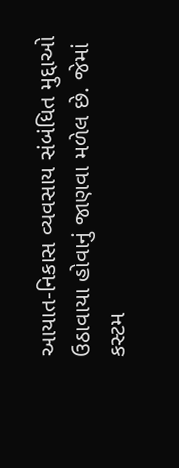આયાત-નિકાસ વ્યવસાય સંબંધિત મુદ્દાઓ ઉઠાવાયા હોવાનું જાણવા મળેલ છે. જેમાં કસ્ટમ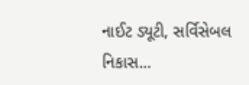નાઈટ ડ્યૂટી, સર્વિસેબલ નિકાસ...